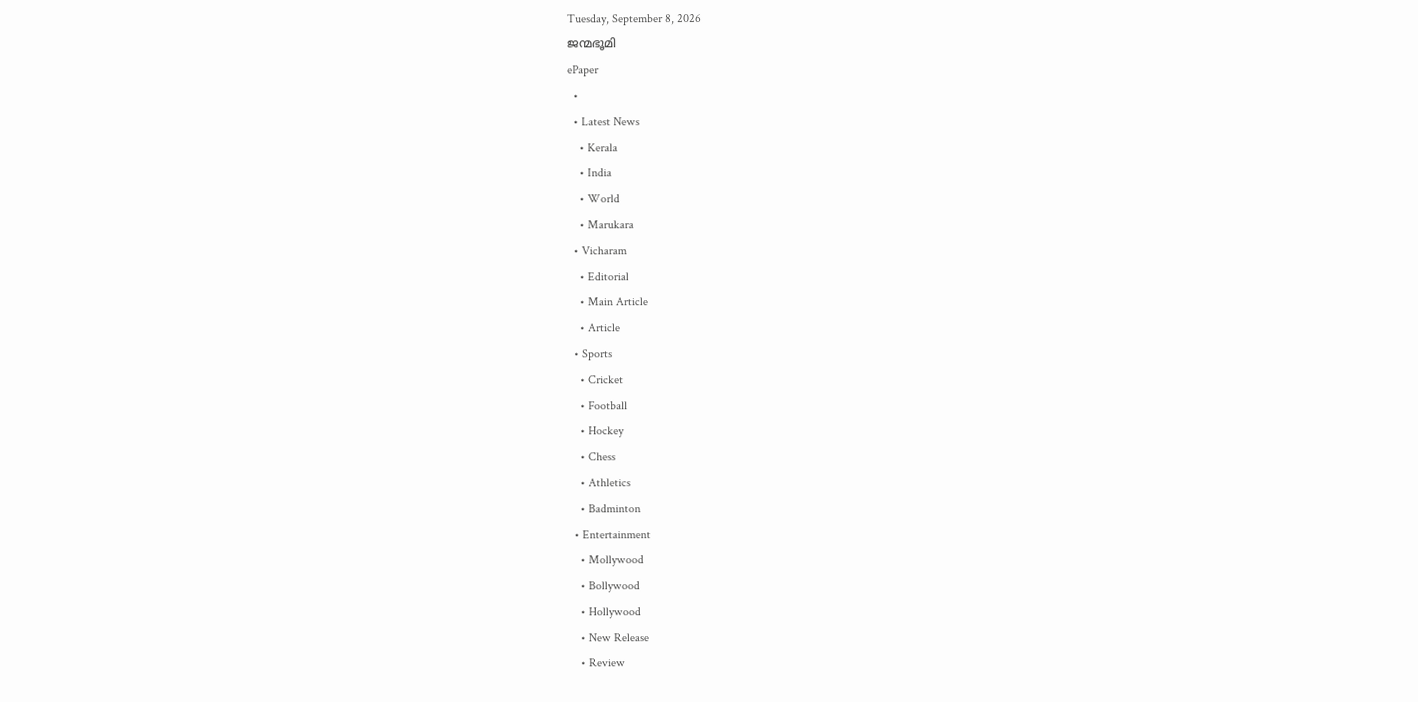Tuesday, September 8, 2026
ജന്മഭൂമി
ePaper
  •
  • Latest News
    • Kerala
    • India
    • World
    • Marukara
  • Vicharam
    • Editorial
    • Main Article
    • Article
  • Sports
    • Cricket
    • Football
    • Hockey
    • Chess
    • Athletics
    • Badminton
  • Entertainment
    • Mollywood
    • Bollywood
    • Hollywood
    • New Release
    • Review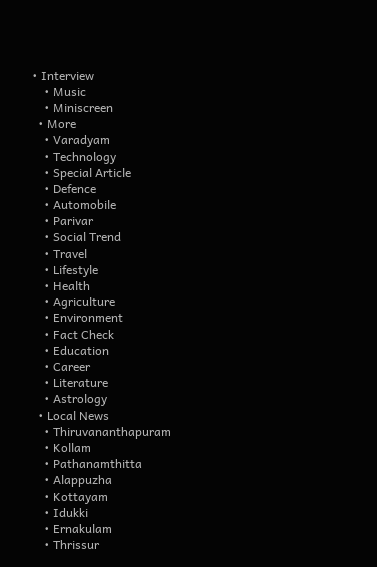• Interview
    • Music
    • Miniscreen
  • More
    • Varadyam
    • Technology
    • Special Article
    • Defence
    • Automobile
    • Parivar
    • Social Trend
    • Travel
    • Lifestyle
    • Health
    • Agriculture
    • Environment
    • Fact Check
    • Education
    • Career
    • Literature
    • Astrology
  • Local News
    • Thiruvananthapuram
    • Kollam
    • Pathanamthitta
    • Alappuzha
    • Kottayam
    • Idukki
    • Ernakulam
    • Thrissur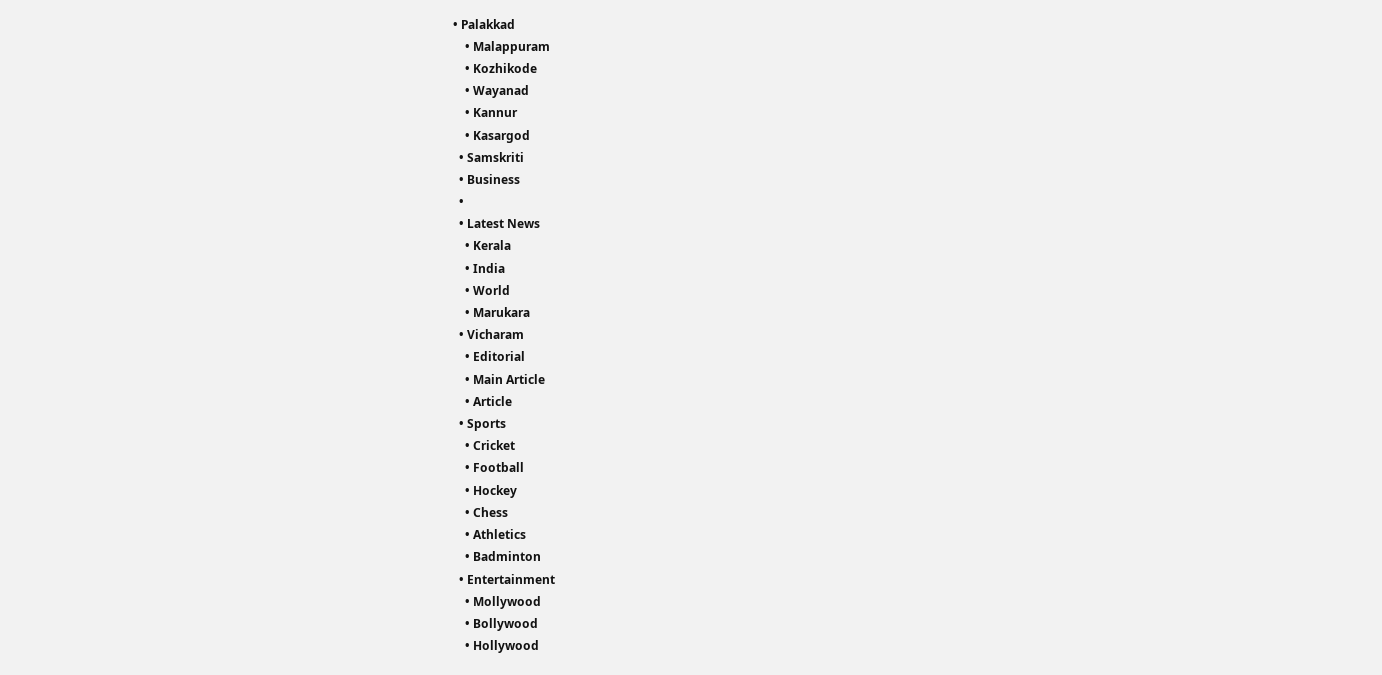• Palakkad
    • Malappuram
    • Kozhikode
    • Wayanad
    • Kannur
    • Kasargod
  • Samskriti
  • Business
  •
  • Latest News
    • Kerala
    • India
    • World
    • Marukara
  • Vicharam
    • Editorial
    • Main Article
    • Article
  • Sports
    • Cricket
    • Football
    • Hockey
    • Chess
    • Athletics
    • Badminton
  • Entertainment
    • Mollywood
    • Bollywood
    • Hollywood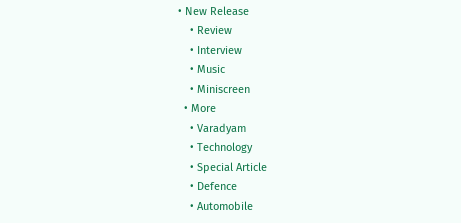• New Release
    • Review
    • Interview
    • Music
    • Miniscreen
  • More
    • Varadyam
    • Technology
    • Special Article
    • Defence
    • Automobile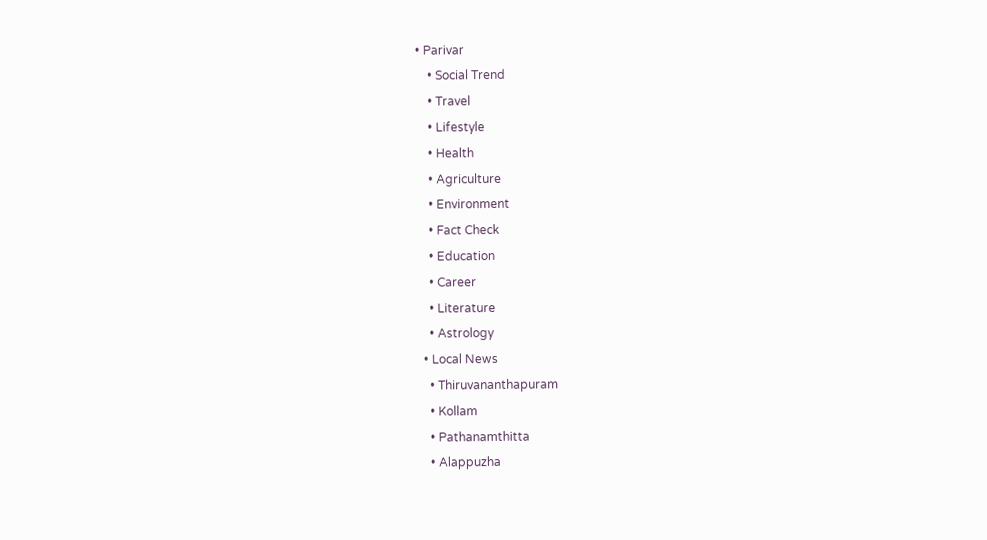• Parivar
    • Social Trend
    • Travel
    • Lifestyle
    • Health
    • Agriculture
    • Environment
    • Fact Check
    • Education
    • Career
    • Literature
    • Astrology
  • Local News
    • Thiruvananthapuram
    • Kollam
    • Pathanamthitta
    • Alappuzha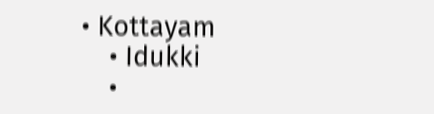• Kottayam
    • Idukki
    •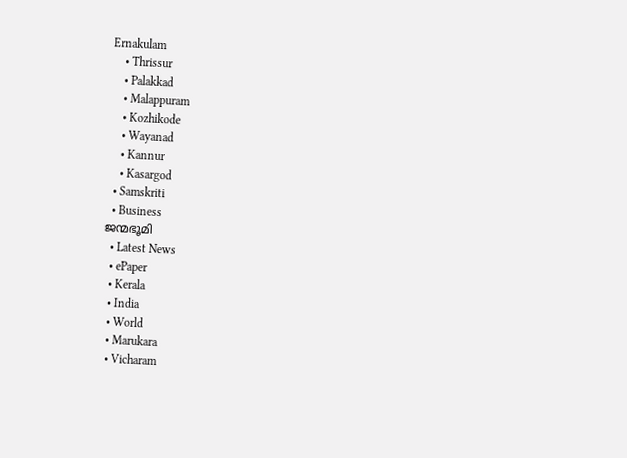Ernakulam
    • Thrissur
    • Palakkad
    • Malappuram
    • Kozhikode
    • Wayanad
    • Kannur
    • Kasargod
  • Samskriti
  • Business
ജന്മഭൂമി
  • Latest News
  • ePaper
  • Kerala
  • India
  • World
  • Marukara
  • Vicharam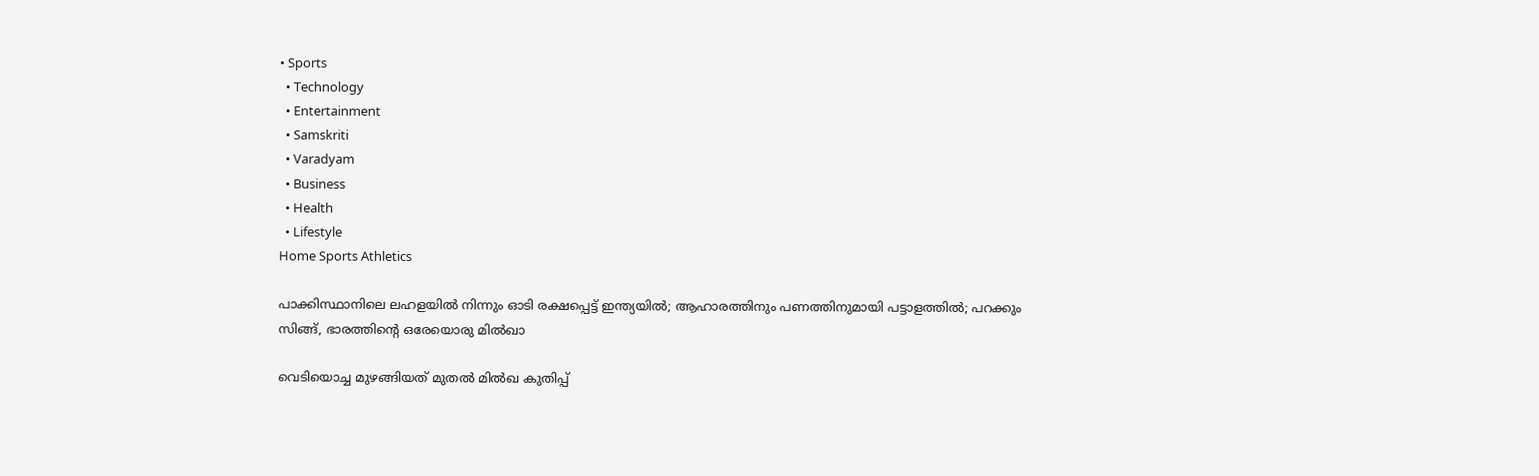• Sports
  • Technology
  • Entertainment
  • Samskriti
  • Varadyam
  • Business
  • Health
  • Lifestyle
Home Sports Athletics

പാക്കിസ്ഥാനിലെ ലഹളയില്‍ നിന്നും ഓടി രക്ഷപ്പെട്ട് ഇന്ത്യയില്‍; ആഹാരത്തിനും പണത്തിനുമായി പട്ടാളത്തില്‍; പറക്കും സിങ്ങ്, ഭാരത്തിന്റെ ഒരേയൊരു മില്‍ഖാ

വെടിയൊച്ച മുഴങ്ങിയത് മുതല്‍ മില്‍ഖ കുതിപ്പ്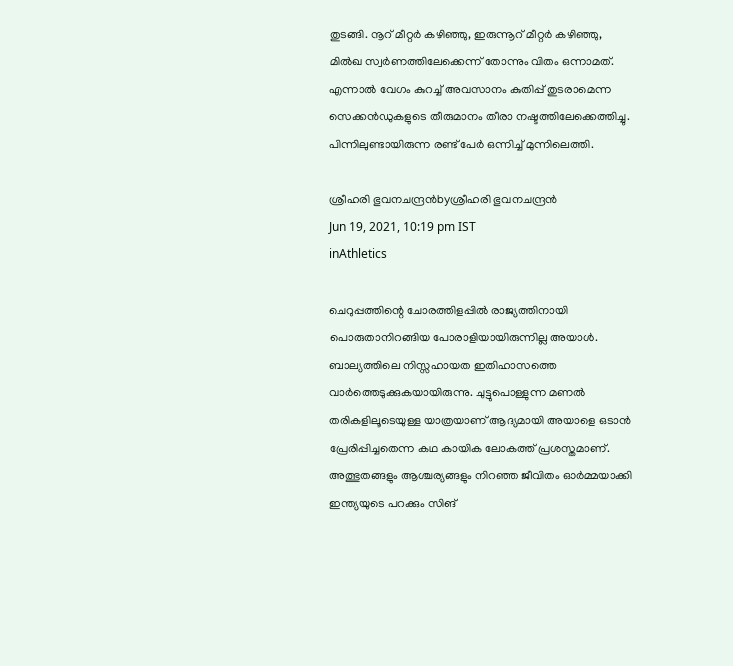തുടങ്ങി. നൂറ് മീറ്റര്‍ കഴിഞ്ഞു, ഇരുന്നൂറ് മീറ്റര്‍ കഴിഞ്ഞു, മില്‍ഖ സ്വര്‍ണത്തിലേക്കെന്ന് തോന്നും വിതം ഒന്നാമത്. എന്നാല്‍ വേഗം കുറച്ച് അവസാനം കുതിപ്പ് തുടരാമെന്ന സെക്കന്‍ഡുകളുടെ തീരുമാനം തീരാ നഷ്ടത്തിലേക്കെത്തിച്ചു. പിന്നിലുണ്ടായിരുന്ന രണ്ട് പേര്‍ ഒന്നിച്ച് മുന്നിലെത്തി.

ശ്രീഹരി ഭുവനചന്ദ്രന്‍byശ്രീഹരി ഭുവനചന്ദ്രന്‍
Jun 19, 2021, 10:19 pm IST
inAthletics

ചെറുപ്പത്തിന്റെ ചോരത്തിളപ്പില്‍ രാജ്യത്തിനായി പൊരുതാനിറങ്ങിയ പോരാളിയായിരുന്നില്ല അയാള്‍. ബാല്യത്തിലെ നിസ്സഹായത ഇതിഹാസത്തെ വാര്‍ത്തെടുക്കുകയായിരുന്നു. ചുട്ടുപൊള്ളുന്ന മണല്‍ തരികളിലൂടെയുള്ള യാത്രയാണ് ആദ്യമായി അയാളെ ഒടാന്‍ പ്രേരിപ്പിച്ചതെന്ന കഥ കായിക ലോകത്ത് പ്രശസ്തമാണ്. അത്ഭുതങ്ങളും ആശ്ചര്യങ്ങളും നിറഞ്ഞ ജീവിതം ഓര്‍മ്മയാക്കി ഇന്ത്യയുടെ പറക്കും സിങ്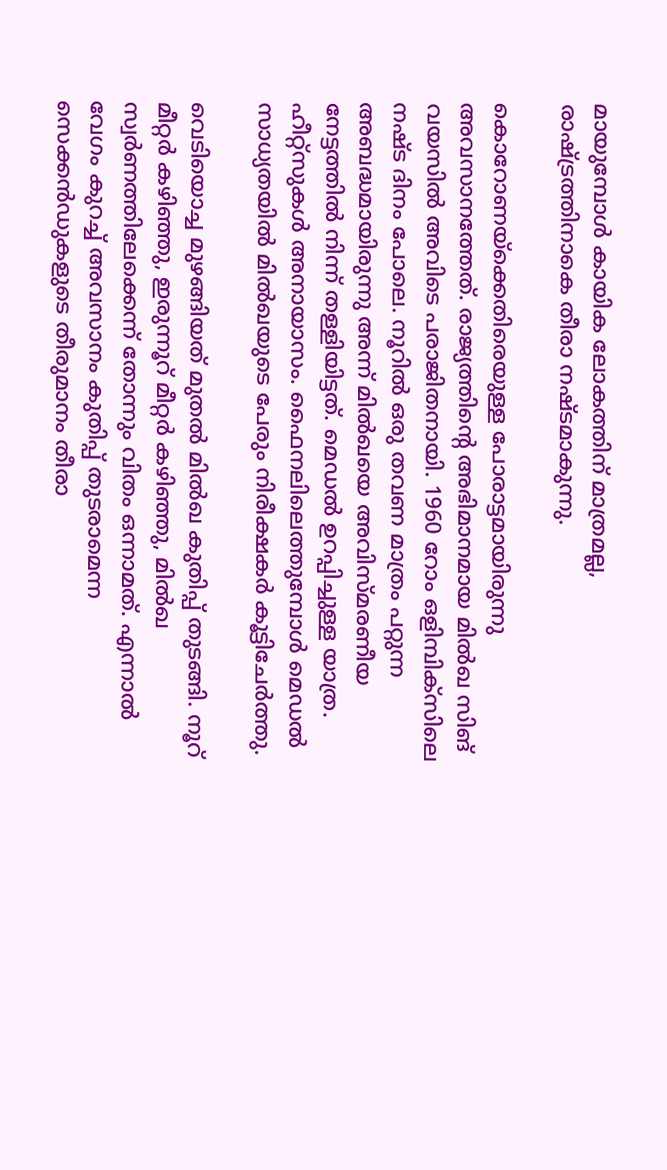മായുമ്പോള്‍ കായിക ലോകത്തിന് മാത്രമല്ല, രാഷ്‌ട്രത്തിനാകെ തീരാ നഷ്ടമാകുന്നു.

കൊറോണയ്‌ക്കെതിരെയുള്ള പോരാട്ടമായിരുന്നു അവസാനത്തേത്. രാജ്യത്തിന്റെ അഭിമാനമായ മില്‍ഖ സിങ് വയസില്‍ അവിടെ പരാജിതനായി. 1960 റോം ഒളിമ്പിക്‌സിലെ നഷ്ട ദിനം പോലെ. നൂറില്‍ ഒരു തവണ മാത്രം പറ്റുന്ന അബദ്ധമായിരുന്നു അന്ന് മില്‍ഖയെ അവിസ്മരണീയ നേട്ടത്തില്‍ നിന്ന് തള്ളിയിട്ടത്. മെഡല്‍ ഉറപ്പിച്ചുള്ള യാത്ര. ഹീറ്റ്‌സുകള്‍ അനായാസം. ഫൈനലിലെത്തുമ്പോള്‍ മെഡല്‍ സാധ്യതയില്‍ മില്‍ഖയുടെ പേരും നിരീക്ഷകര്‍ കൂട്ടിചേര്‍ത്തു.

വെടിയൊച്ച മുഴങ്ങിയത് മുതല്‍ മില്‍ഖ കുതിപ്പ് തുടങ്ങി. നൂറ് മീറ്റര്‍ കഴിഞ്ഞു, ഇരുന്നൂറ് മീറ്റര്‍ കഴിഞ്ഞു, മില്‍ഖ സ്വര്‍ണത്തിലേക്കെന്ന് തോന്നും വിതം ഒന്നാമത്. എന്നാല്‍ വേഗം കുറച്ച് അവസാനം കുതിപ്പ് തുടരാമെന്ന സെക്കന്‍ഡുകളുടെ തീരുമാനം തീരാ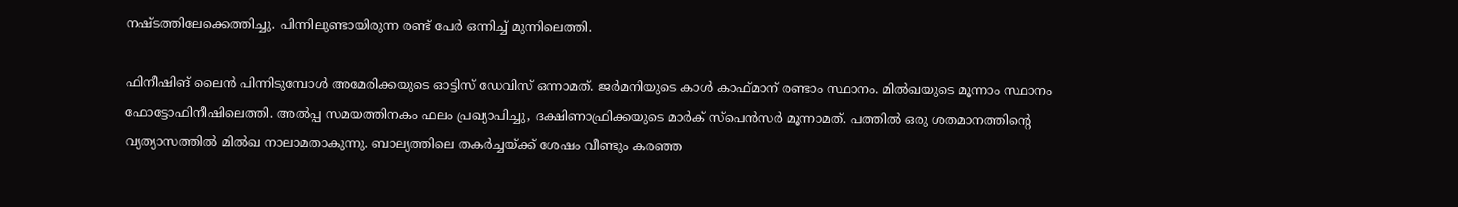നഷ്ടത്തിലേക്കെത്തിച്ചു. പിന്നിലുണ്ടായിരുന്ന രണ്ട് പേര്‍ ഒന്നിച്ച് മുന്നിലെത്തി.

ഫിനീഷിങ് ലൈന്‍ പിന്നിടുമ്പോള്‍ അമേരിക്കയുടെ ഓട്ടിസ് ഡേവിസ് ഒന്നാമത്. ജര്‍മനിയുടെ കാള്‍ കാഫ്മാന് രണ്ടാം സ്ഥാനം. മില്‍ഖയുടെ മൂന്നാം സ്ഥാനം ഫോട്ടോഫിനീഷിലെത്തി. അല്‍പ്പ സമയത്തിനകം ഫലം പ്രഖ്യാപിച്ചു, ദക്ഷിണാഫ്രിക്കയുടെ മാര്‍ക് സ്‌പെന്‍സര്‍ മൂന്നാമത്. പത്തില്‍ ഒരു ശതമാനത്തിന്റെ വ്യത്യാസത്തില്‍ മില്‍ഖ നാലാമതാകുന്നു. ബാല്യത്തിലെ തകര്‍ച്ചയ്‌ക്ക് ശേഷം വീണ്ടും കരഞ്ഞ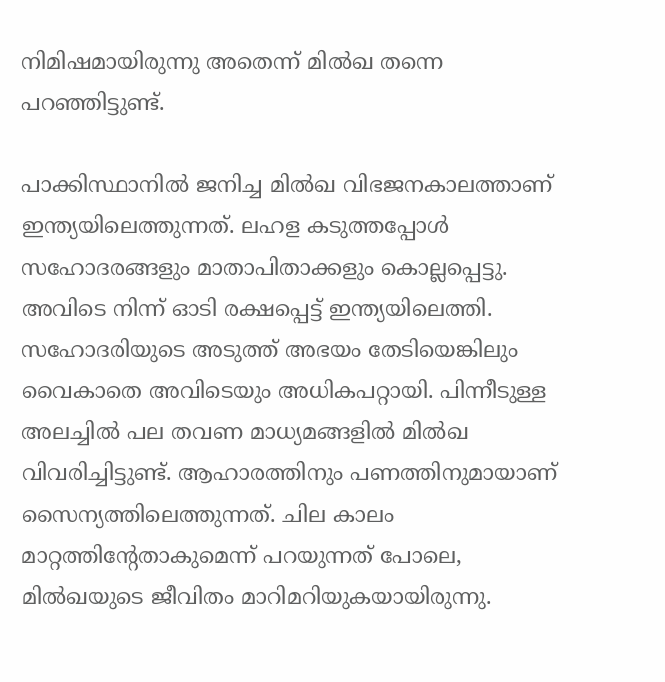നിമിഷമായിരുന്നു അതെന്ന് മില്‍ഖ തന്നെ പറഞ്ഞിട്ടുണ്ട്.

പാക്കിസ്ഥാനില്‍ ജനിച്ച മില്‍ഖ വിഭജനകാലത്താണ് ഇന്ത്യയിലെത്തുന്നത്. ലഹള കടുത്തപ്പോള്‍ സഹോദരങ്ങളും മാതാപിതാക്കളും കൊല്ലപ്പെട്ടു. അവിടെ നിന്ന് ഓടി രക്ഷപ്പെട്ട് ഇന്ത്യയിലെത്തി. സഹോദരിയുടെ അടുത്ത് അഭയം തേടിയെങ്കിലും വൈകാതെ അവിടെയും അധികപറ്റായി. പിന്നീടുള്ള അലച്ചില്‍ പല തവണ മാധ്യമങ്ങളില്‍ മില്‍ഖ വിവരിച്ചിട്ടുണ്ട്. ആഹാരത്തിനും പണത്തിനുമായാണ് സൈന്യത്തിലെത്തുന്നത്. ചില കാലം മാറ്റത്തിന്റേതാകുമെന്ന് പറയുന്നത് പോലെ, മില്‍ഖയുടെ ജീവിതം മാറിമറിയുകയായിരുന്നു.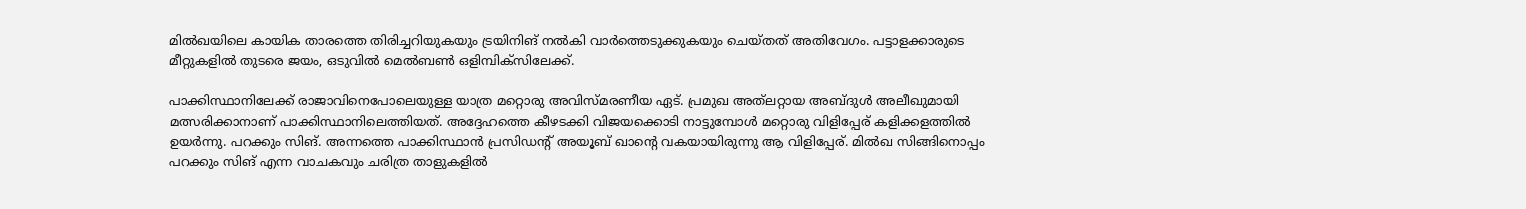മില്‍ഖയിലെ കായിക താരത്തെ തിരിച്ചറിയുകയും ട്രയിനിങ് നല്‍കി വാര്‍ത്തെടുക്കുകയും ചെയ്തത് അതിവേഗം. പട്ടാളക്കാരുടെ മീറ്റുകളില്‍ തുടരെ ജയം, ഒടുവില്‍ മെല്‍ബണ്‍ ഒളിമ്പിക്‌സിലേക്ക്.

പാക്കിസ്ഥാനിലേക്ക് രാജാവിനെപോലെയുള്ള യാത്ര മറ്റൊരു അവിസ്മരണീയ ഏട്. പ്രമുഖ അത്‌ലറ്റായ അബ്ദുള്‍ അലീഖുമായി മത്സരിക്കാനാണ് പാക്കിസ്ഥാനിലെത്തിയത്. അദ്ദേഹത്തെ കീഴടക്കി വിജയക്കൊടി നാട്ടുമ്പോള്‍ മറ്റൊരു വിളിപ്പേര് കളിക്കളത്തില്‍ ഉയര്‍ന്നു. പറക്കും സിങ്. അന്നത്തെ പാക്കിസ്ഥാന്‍ പ്രസിഡന്റ് അയൂബ് ഖാന്റെ വകയായിരുന്നു ആ വിളിപ്പേര്. മില്‍ഖ സിങ്ങിനൊപ്പം പറക്കും സിങ് എന്ന വാചകവും ചരിത്ര താളുകളില്‍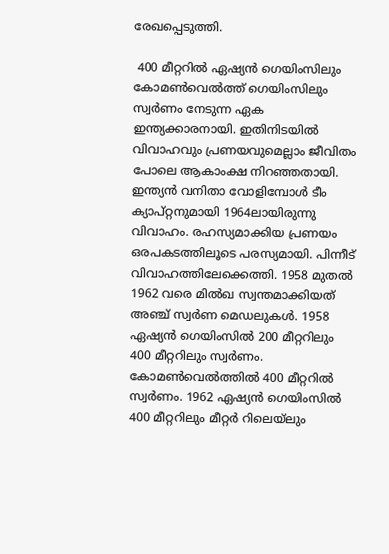രേഖപ്പെടുത്തി.

 400 മീറ്ററില്‍ ഏഷ്യന്‍ ഗെയിംസിലും കോമണ്‍വെല്‍ത്ത് ഗെയിംസിലും സ്വര്‍ണം നേടുന്ന ഏക ഇന്ത്യക്കാരനായി. ഇതിനിടയില്‍ വിവാഹവും പ്രണയവുമെല്ലാം ജീവിതം പോലെ ആകാംക്ഷ നിറഞ്ഞതായി. ഇന്ത്യന്‍ വനിതാ വോളിമ്പോള്‍ ടീം ക്യാപ്റ്റനുമായി 1964ലായിരുന്നു വിവാഹം. രഹസ്യമാക്കിയ പ്രണയം ഒരപകടത്തിലൂടെ പരസ്യമായി. പിന്നീട് വിവാഹത്തിലേക്കെത്തി. 1958 മുതല്‍ 1962 വരെ മില്‍ഖ സ്വന്തമാക്കിയത് അഞ്ച് സ്വര്‍ണ മെഡലുകള്‍. 1958 ഏഷ്യന്‍ ഗെയിംസില്‍ 200 മീറ്ററിലും 400 മീറ്ററിലും സ്വര്‍ണം. കോമണ്‍വെല്‍ത്തില്‍ 400 മീറ്ററില്‍ സ്വര്‍ണം. 1962 ഏഷ്യന്‍ ഗെയിംസില്‍ 400 മീറ്ററിലും മീറ്റര്‍ റിലെയ്‌ലും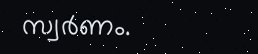സ്വര്‍ണം.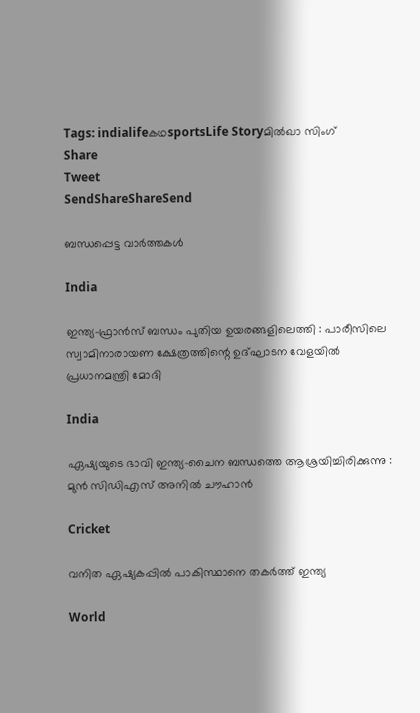Tags: indialifeകഥsportsLife Storyമില്‍ഖാ സിംഗ്
Share
Tweet
SendShareShareSend

ബന്ധപ്പെട്ട വാര്‍ത്തകള്‍

India

ഇന്ത്യ-ഫ്രാൻസ് ബന്ധം പുതിയ ഉയരങ്ങളിലെത്തി : പാരീസിലെ സ്വാമിനാരായണ ക്ഷേത്രത്തിന്റെ ഉദ്ഘാടന വേളയിൽ പ്രധാനമന്ത്രി മോദി

India

ഏഷ്യയുടെ ഭാവി ഇന്ത്യ-ചൈന ബന്ധത്തെ ആശ്രയിച്ചിരിക്കുന്നു : മുൻ സിഡിഎസ് അനിൽ ചൗഹാൻ

Cricket

വനിത ഏഷ്യകപ്പില്‍ പാകിസ്ഥാനെ തകര്‍ത്ത് ഇന്ത്യ

World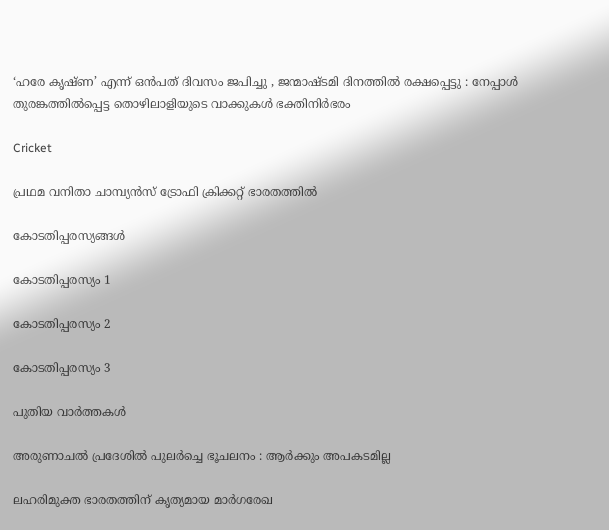‘ഹരേ കൃഷ്ണ’ എന്ന് ഒൻപത് ദിവസം ജപിച്ചു , ജന്മാഷ്ടമി ദിനത്തിൽ രക്ഷപ്പെട്ടു : നേപ്പാൾ തുരങ്കത്തിൽപ്പെട്ട തൊഴിലാളിയുടെ വാക്കുകൾ ഭക്തിനിർഭരം

Cricket

പ്രഥമ വനിതാ ചാമ്പ്യന്‍സ് ട്രോഫി ക്രിക്കറ്റ് ഭാരതത്തില്‍

കോടതിപ്പരസ്യങ്ങള്‍

കോടതിപ്പരസ്യം 1

കോടതിപ്പരസ്യം 2

കോടതിപ്പരസ്യം 3

പുതിയ വാര്‍ത്തകള്‍

അരുണാചൽ പ്രദേശിൽ പുലർച്ചെ ഭൂചലനം : ആർക്കും അപകടമില്ല

ലഹരിമുക്ത ഭാരതത്തിന് കൃത്യമായ മാര്‍ഗരേഖ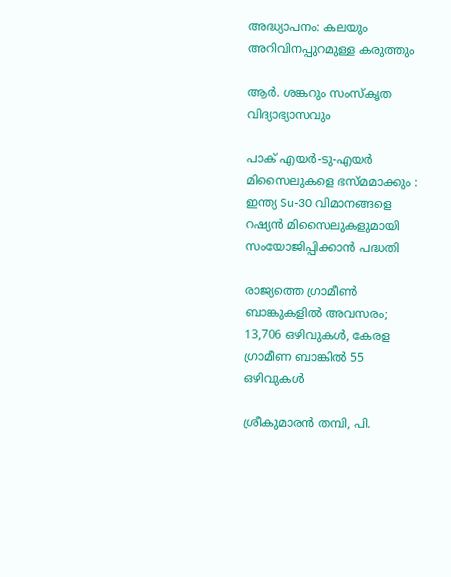അദ്ധ്യാപനം: കലയും അറിവിനപ്പുറമുള്ള കരുത്തും

ആര്‍. ശങ്കറും സംസ്‌കൃത വിദ്യാഭ്യാസവും

പാക് എയർ-ടു-എയർ മിസൈലുകളെ ഭസ്മമാക്കും : ഇന്ത്യ Su-30 വിമാനങ്ങളെ റഷ്യൻ മിസൈലുകളുമായി സംയോജിപ്പിക്കാൻ പദ്ധതി

രാജ്യത്തെ ഗ്രാമീൺ ബാങ്കുകളിൽ അവസരം; 13,706 ഒഴിവുകള്‍, കേരള ഗ്രാമീണ ബാങ്കിൽ 55 ഒഴിവുകള്‍

ശ്രീകുമാരന്‍ തമ്പി, പി.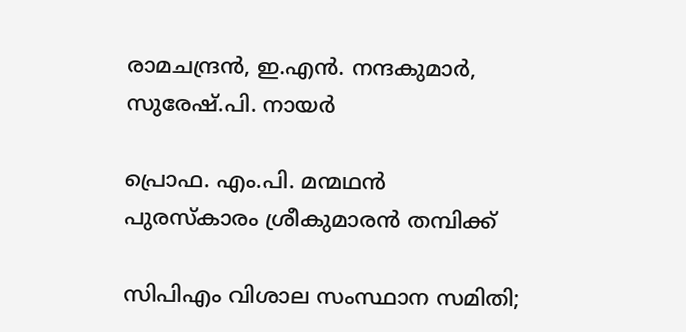രാമചന്ദ്രന്‍, ഇ.എന്‍. നന്ദകുമാര്‍, സുരേഷ്.പി. നായര്‍

പ്രൊഫ. എം.പി. മന്മഥന്‍ പുരസ്‌കാരം ശ്രീകുമാരന്‍ തമ്പിക്ക്

സിപിഎം വിശാല സംസ്ഥാന സമിതി;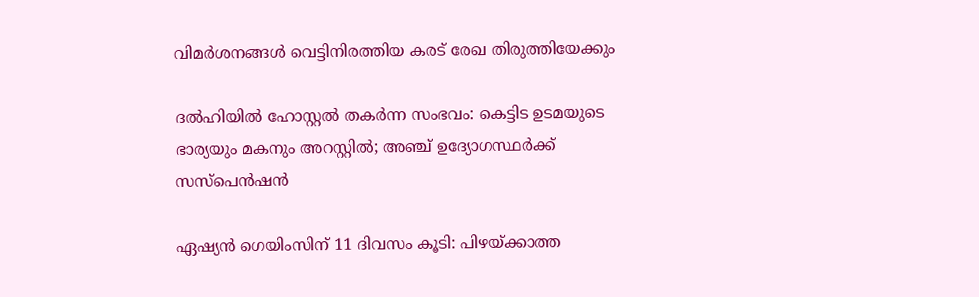വിമര്‍ശനങ്ങള്‍ വെട്ടിനിരത്തിയ കരട് രേഖ തിരുത്തിയേക്കും

ദല്‍ഹിയില്‍ ഹോസ്റ്റല്‍ തകര്‍ന്ന സംഭവം: കെട്ടിട ഉടമയുടെ ഭാര്യയും മകനും അറസ്റ്റില്‍; അഞ്ച് ഉദ്യോഗസ്ഥര്‍ക്ക് സസ്പെന്‍ഷന്‍

ഏഷ്യന്‍ ഗെയിംസിന് 11 ദിവസം കൂടി: പിഴയ്‌ക്കാത്ത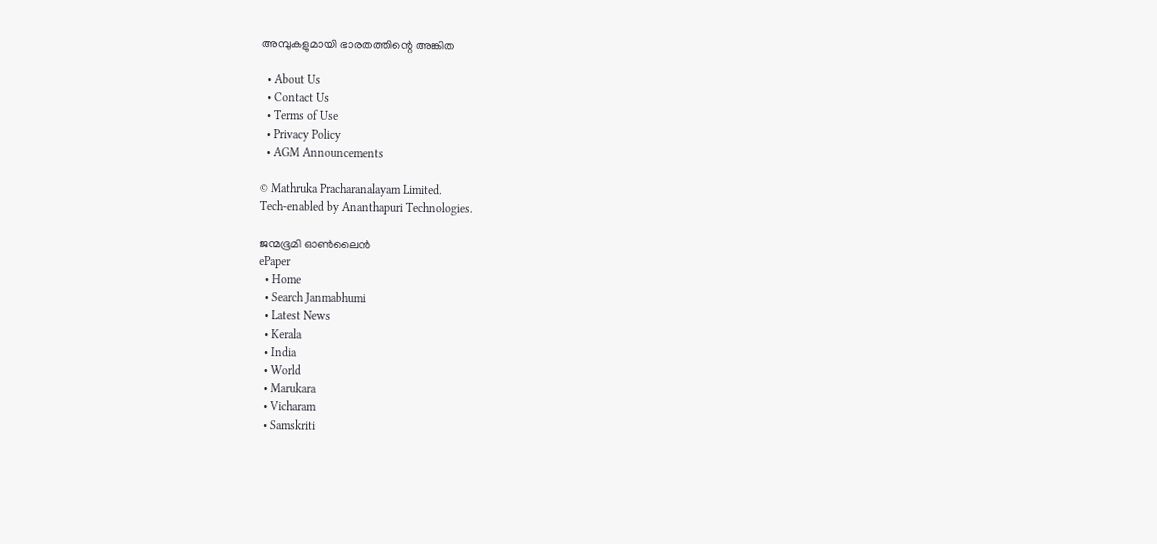അമ്പുകളുമായി ഭാരതത്തിന്റെ അങ്കിത

  • About Us
  • Contact Us
  • Terms of Use
  • Privacy Policy
  • AGM Announcements

© Mathruka Pracharanalayam Limited.
Tech-enabled by Ananthapuri Technologies.

ജന്മഭൂമി ഓണ്‍ലൈന്‍
ePaper
  • Home
  • Search Janmabhumi
  • Latest News
  • Kerala
  • India
  • World
  • Marukara
  • Vicharam
  • Samskriti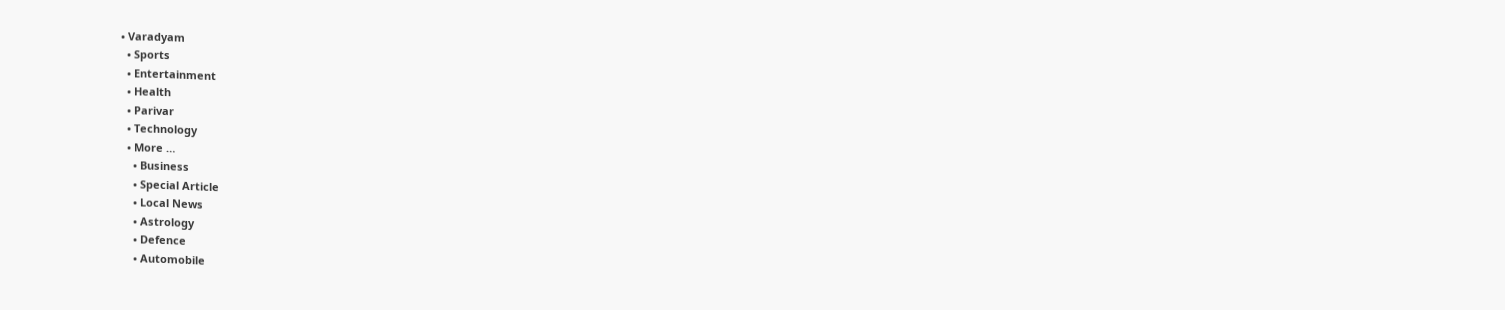• Varadyam
  • Sports
  • Entertainment
  • Health
  • Parivar
  • Technology
  • More …
    • Business
    • Special Article
    • Local News
    • Astrology
    • Defence
    • Automobile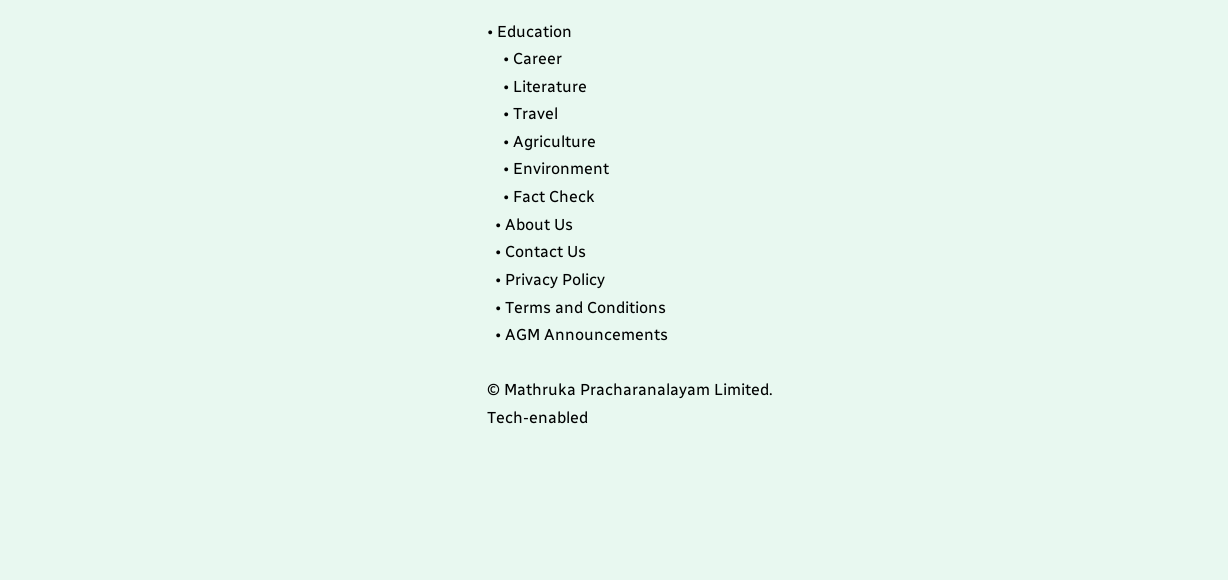• Education
    • Career
    • Literature
    • Travel
    • Agriculture
    • Environment
    • Fact Check
  • About Us
  • Contact Us
  • Privacy Policy
  • Terms and Conditions
  • AGM Announcements

© Mathruka Pracharanalayam Limited.
Tech-enabled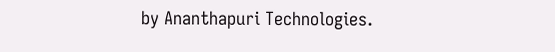by Ananthapuri Technologies.